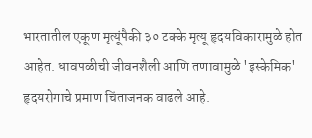भारतातील एकूण मृत्यूंपैकी ३० टक्के मृत्यू हृदयविकारामुळे होत आहेत. धावपळीची जीवनशैली आणि तणावामुळे 'इस्केमिक' हृदयरोगाचे प्रमाण चिंताजनक वाढले आहे.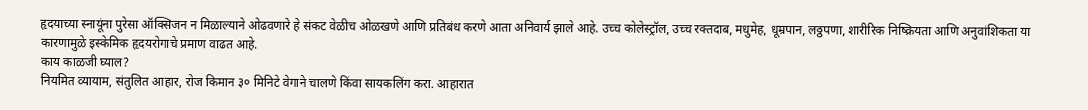हृदयाच्या स्नायूंना पुरेसा ऑक्सिजन न मिळाल्याने ओढवणारे हे संकट वेळीच ओळखणे आणि प्रतिबंध करणे आता अनिवार्य झाले आहे. उच्च कोलेस्ट्रॉल, उच्च रक्तदाब, मधुमेह, धूम्रपान, लठ्ठपणा, शारीरिक निष्क्रियता आणि अनुवांशिकता या कारणामुळे इस्केमिक हृदयरोगाचे प्रमाण वाढत आहे.
काय काळजी घ्याल?
नियमित व्यायाम, संतुलित आहार, रोज किमान ३० मिनिटे वेगाने चालणे किंवा सायकलिंग करा. आहारात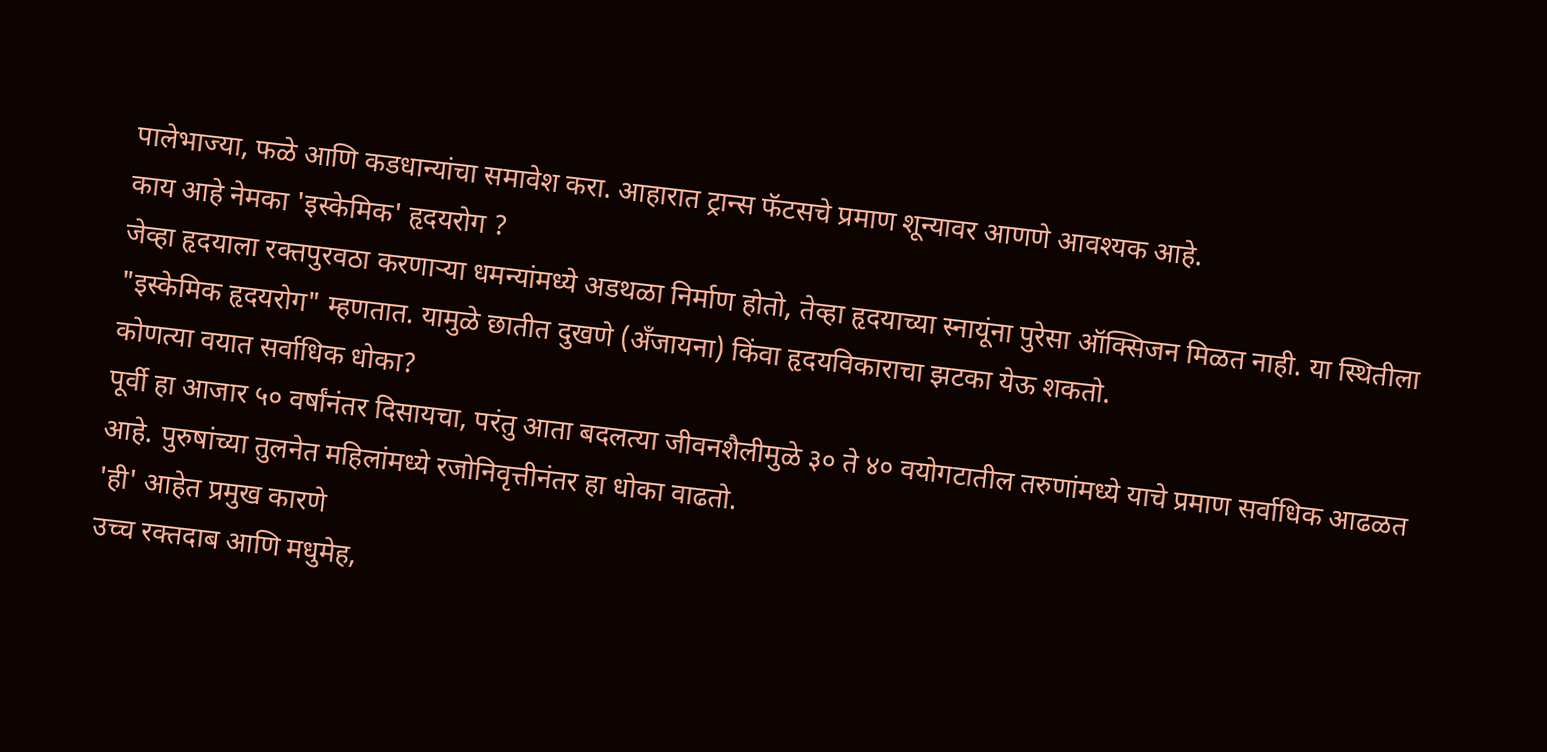पालेभाज्या, फळे आणि कडधान्यांचा समावेश करा. आहारात ट्रान्स फॅटसचे प्रमाण शून्यावर आणणे आवश्यक आहे.
काय आहे नेमका 'इस्केमिक' हृदयरोग ?
जेव्हा हृदयाला रक्तपुरवठा करणाऱ्या धमन्यांमध्ये अडथळा निर्माण होतो, तेव्हा हृदयाच्या स्नायूंना पुरेसा ऑक्सिजन मिळत नाही. या स्थितीला "इस्केमिक हृदयरोग" म्हणतात. यामुळे छातीत दुखणे (अँजायना) किंवा हृदयविकाराचा झटका येऊ शकतो.
कोणत्या वयात सर्वाधिक धोका?
पूर्वी हा आजार ५० वर्षांनंतर दिसायचा, परंतु आता बदलत्या जीवनशैलीमुळे ३० ते ४० वयोगटातील तरुणांमध्ये याचे प्रमाण सर्वाधिक आढळत आहे. पुरुषांच्या तुलनेत महिलांमध्ये रजोनिवृत्तीनंतर हा धोका वाढतो.
'ही' आहेत प्रमुख कारणे
उच्च रक्तदाब आणि मधुमेह,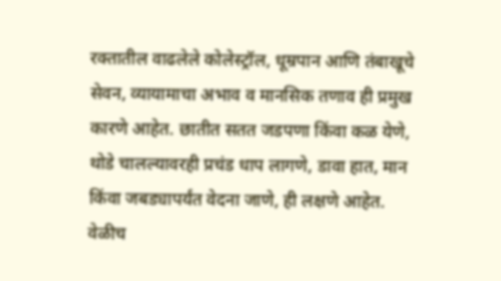रक्तातील वाढलेले कोलेस्ट्रॉल, धूम्रपान आणि तंबाखूचे सेवन, व्यायामाचा अभाव व मानसिक तणाव ही प्रमुख कारणे आहेत. छातीत सतत जडपणा किंवा कळ येणे, थोडे चालल्यावरही प्रचंड धाप लागणे, डावा हात, मान किंवा जबड्यापर्यंत वेदना जाणे, ही लक्षणे आहेत.
वेळीच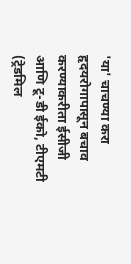'या' चाचण्या करा
हृदयरोगापासून बचाव करण्याकरीता ईसीजी आणि टू-डी ईको, टीएमटी (ट्रेडमिल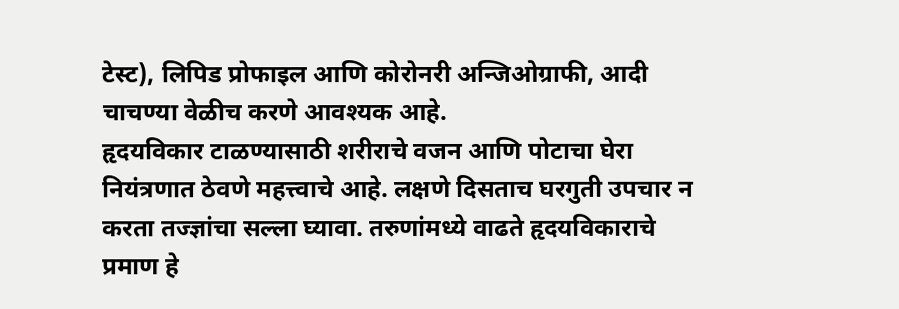टेस्ट), लिपिड प्रोफाइल आणि कोरोनरी अन्जिओग्राफी, आदी चाचण्या वेळीच करणे आवश्यक आहे.
हृदयविकार टाळण्यासाठी शरीराचे वजन आणि पोटाचा घेरा नियंत्रणात ठेवणे महत्त्वाचे आहे. लक्षणे दिसताच घरगुती उपचार न करता तज्ज्ञांचा सल्ला घ्यावा. तरुणांमध्ये वाढते हृदयविकाराचे प्रमाण हे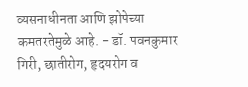व्यसनाधीनता आणि झोपेच्या कमतरतेमुळे आहे. - डॉ. पवनकुमार गिरी, छातीरोग, हृदयरोग व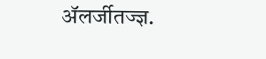ॲलर्जीतज्ज्ञ.